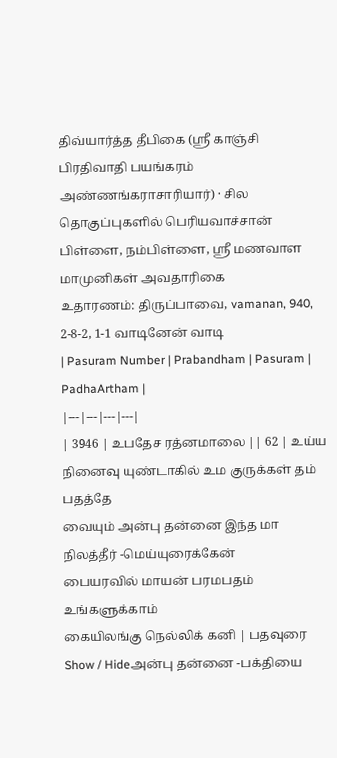திவ்யார்த்த தீபிகை (ஸ்ரீ காஞ்சி பிரதிவாதி பயங்கரம் அண்ணங்கராசாரியார்) · சில தொகுப்புகளில் பெரியவாச்சான் பிள்ளை, நம்பிள்ளை, ஸ்ரீ மணவாள மாமுனிகள் அவதாரிகை
உதாரணம்: திருப்பாவை, vamanan, 940, 2-8-2, 1-1 வாடினேன் வாடி
| Pasuram Number | Prabandham | Pasuram | PadhaArtham |
|---|---|---|---|
| 3946 | உபதேச ரத்னமாலை || 62 | உய்ய நினைவு யுண்டாகில் உம குருக்கள் தம் பதத்தே
வையும் அன்பு தன்னை இந்த மா நிலத்தீர் -மெய்யுரைக்கேன்
பையரவில் மாயன் பரமபதம் உங்களுக்காம்
கையிலங்கு நெல்லிக் கனி | பதவுரை Show / Hideஅன்பு தன்னை -பக்தியை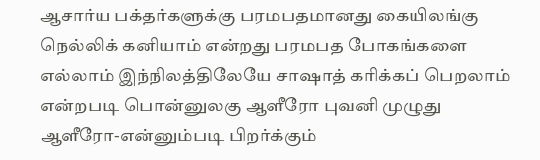ஆசார்ய பக்தர்களுக்கு பரமபதமானது கையிலங்கு நெல்லிக் கனியாம் என்றது பரமபத போகங்களை எல்லாம் இந்நிலத்திலேயே சாஷாத் கரிக்கப் பெறலாம் என்றபடி பொன்னுலகு ஆளீரோ புவனி முழுது ஆளீரோ-என்னும்படி பிறர்க்கும்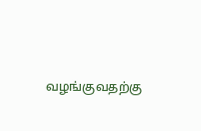வழங்குவதற்கு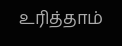உரித்தாம்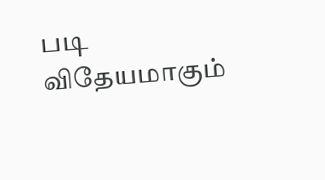படி விதேயமாகும்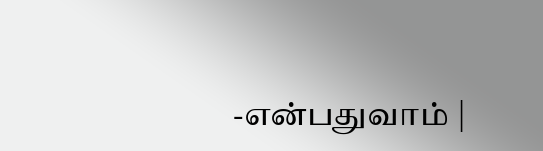-என்பதுவாம் |